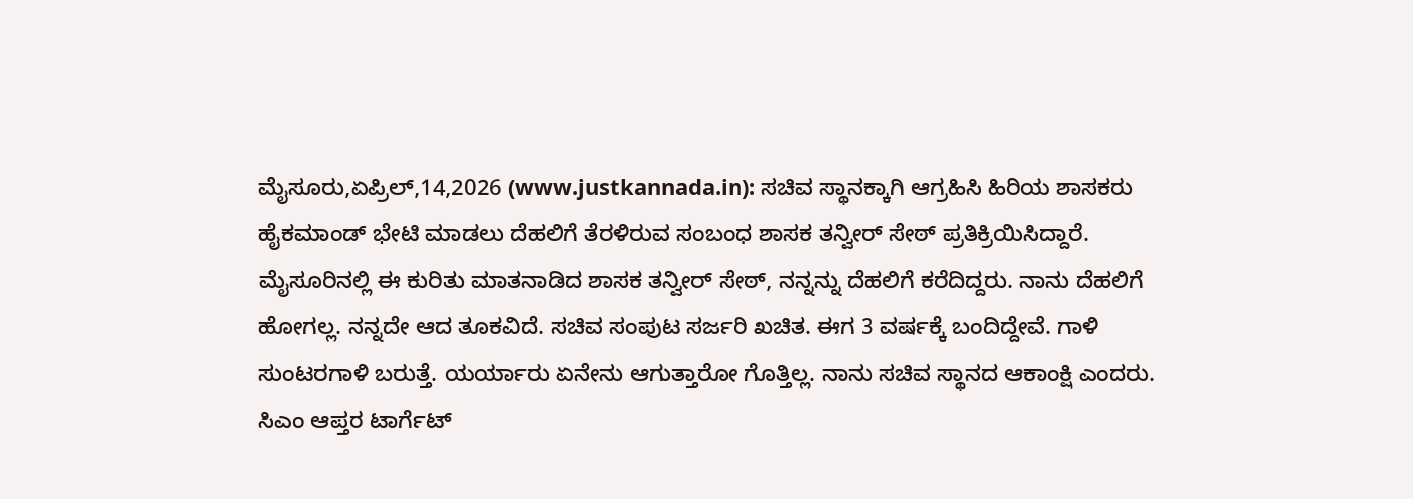ಮೈಸೂರು,ಏಪ್ರಿಲ್,14,2026 (www.justkannada.in): ಸಚಿವ ಸ್ಥಾನಕ್ಕಾಗಿ ಆಗ್ರಹಿಸಿ ಹಿರಿಯ ಶಾಸಕರು ಹೈಕಮಾಂಡ್ ಭೇಟಿ ಮಾಡಲು ದೆಹಲಿಗೆ ತೆರಳಿರುವ ಸಂಬಂಧ ಶಾಸಕ ತನ್ವೀರ್ ಸೇಠ್ ಪ್ರತಿಕ್ರಿಯಿಸಿದ್ದಾರೆ.
ಮೈಸೂರಿನಲ್ಲಿ ಈ ಕುರಿತು ಮಾತನಾಡಿದ ಶಾಸಕ ತನ್ವೀರ್ ಸೇಠ್, ನನ್ನನ್ನು ದೆಹಲಿಗೆ ಕರೆದಿದ್ದರು. ನಾನು ದೆಹಲಿಗೆ ಹೋಗಲ್ಲ. ನನ್ನದೇ ಆದ ತೂಕವಿದೆ. ಸಚಿವ ಸಂಪುಟ ಸರ್ಜರಿ ಖಚಿತ. ಈಗ 3 ವರ್ಷಕ್ಕೆ ಬಂದಿದ್ದೇವೆ. ಗಾಳಿ ಸುಂಟರಗಾಳಿ ಬರುತ್ತೆ. ಯರ್ಯಾರು ಏನೇನು ಆಗುತ್ತಾರೋ ಗೊತ್ತಿಲ್ಲ. ನಾನು ಸಚಿವ ಸ್ಥಾನದ ಆಕಾಂಕ್ಷಿ ಎಂದರು.
ಸಿಎಂ ಆಪ್ತರ ಟಾರ್ಗೆಟ್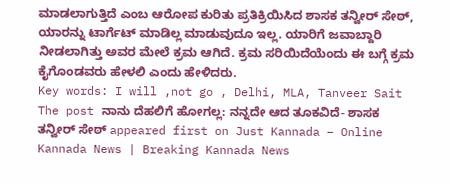ಮಾಡಲಾಗುತ್ತಿದೆ ಎಂಬ ಆರೋಪ ಕುರಿತು ಪ್ರತಿಕ್ರಿಯಿಸಿದ ಶಾಸಕ ತನ್ವೀರ್ ಸೇಠ್, ಯಾರನ್ನು ಟಾರ್ಗೆಟ್ ಮಾಡಿಲ್ಲ ಮಾಡುವುದೂ ಇಲ್ಲ. ಯಾರಿಗೆ ಜವಾಬ್ದಾರಿ ನೀಡಲಾಗಿತ್ತು ಅವರ ಮೇಲೆ ಕ್ರಮ ಆಗಿದೆ. ಕ್ರಮ ಸರಿಯಿದೆಯೆಂದು ಈ ಬಗ್ಗೆ ಕ್ರಮ ಕೈಗೊಂಡವರು ಹೇಳಲಿ ಎಂದು ಹೇಳಿದರು.
Key words: I will ,not go , Delhi, MLA, Tanveer Sait
The post ನಾನು ದೆಹಲಿಗೆ ಹೋಗಲ್ಲ: ನನ್ನದೇ ಆದ ತೂಕವಿದೆ- ಶಾಸಕ ತನ್ವೀರ್ ಸೇಠ್ appeared first on Just Kannada – Online Kannada News | Breaking Kannada News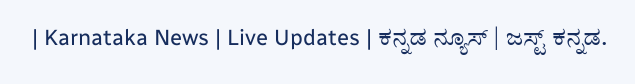| Karnataka News | Live Updates | ಕನ್ನಡ ನ್ಯೂಸ್ | ಜಸ್ಟ್ ಕನ್ನಡ.